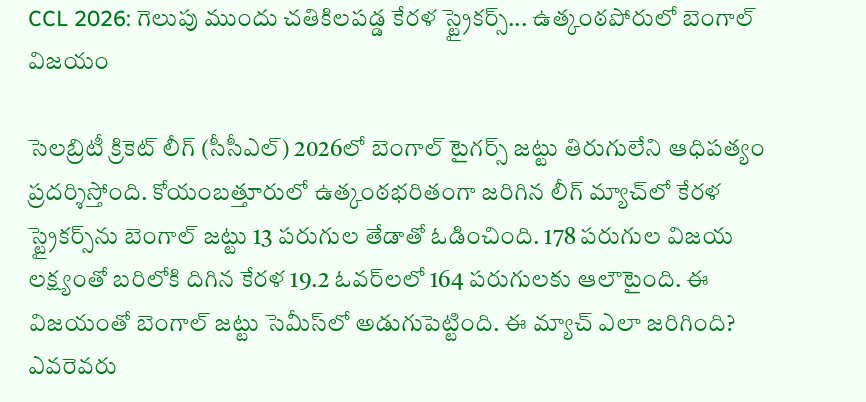CCL 2026: గెలుపు ముందు చతికిలపడ్డ కేరళ స్ట్రైకర్స్... ఉత్కంఠపోరులో బెంగాల్ విజయం

సెలబ్రిటీ క్రికెట్ లీగ్‌ (సీసీఎల్) 2026లో బెంగాల్ టైగర్స్ జట్టు తిరుగులేని ఆధిపత్యం ప్రదర్శిస్తోంది. కోయంబత్తూరులో ఉత్కంఠభరితంగా జరిగిన లీగ్ మ్యాచ్‌లో కేరళ స్ట్రైకర్స్‌ను బెంగాల్ జట్టు 13 పరుగుల తేడాతో ఓడించింది. 178 పరుగుల విజయ లక్ష్యంతో బరిలోకి దిగిన కేరళ 19.2 ఓవర్‌లలో 164 పరుగులకు ఆలౌటైంది. ఈ విజయంతో బెంగాల్ జట్టు సెమీస్‌లో అడుగుపెట్టింది. ఈ మ్యాచ్ ఎలా జరిగింది? ఎవరెవరు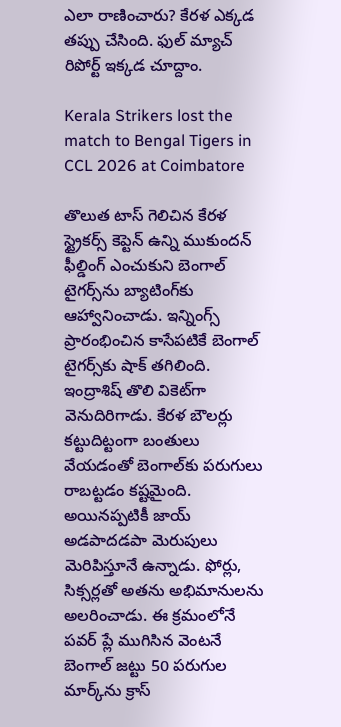ఎలా రాణించారు? కేరళ ఎక్కడ తప్పు చేసింది. ఫుల్ మ్యాచ్ రిపోర్ట్ ఇక్కడ చూద్దాం.

Kerala Strikers lost the match to Bengal Tigers in CCL 2026 at Coimbatore

తొలుత టాస్ గెలిచిన కేరళ స్ట్రైకర్స్ కెప్టెన్ ఉన్ని ముకుందన్ ఫీల్డింగ్ ఎంచుకుని బెంగాల్‌ టైగర్స్‌ను బ్యాటింగ్‌కు ఆహ్వానించాడు. ఇన్నింగ్స్ ప్రారంభించిన కాసేపటికే బెంగాల్ టైగర్స్‌కు షాక్ తగిలింది. ఇంద్రాశిష్ తొలి వికెట్‌గా వెనుదిరిగాడు. కేరళ బౌలర్లు కట్టుదిట్టంగా బంతులు వేయడంతో బెంగాల్‌కు పరుగులు రాబట్టడం కష్టమైంది. అయినప్పటికీ జాయ్ అడపాదడపా మెరుపులు మెరిపిస్తూనే ఉన్నాడు. ఫోర్లు, సిక్సర్లతో అతను అభిమానులను అలరించాడు. ఈ క్రమంలోనే పవర్ ప్లే ముగిసిన వెంటనే బెంగాల్ జట్టు 50 పరుగుల మార్క్‌ను క్రాస్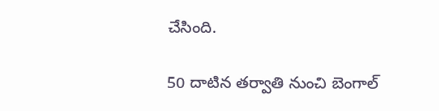చేసింది.

50 దాటిన తర్వాతి నుంచి బెంగాల్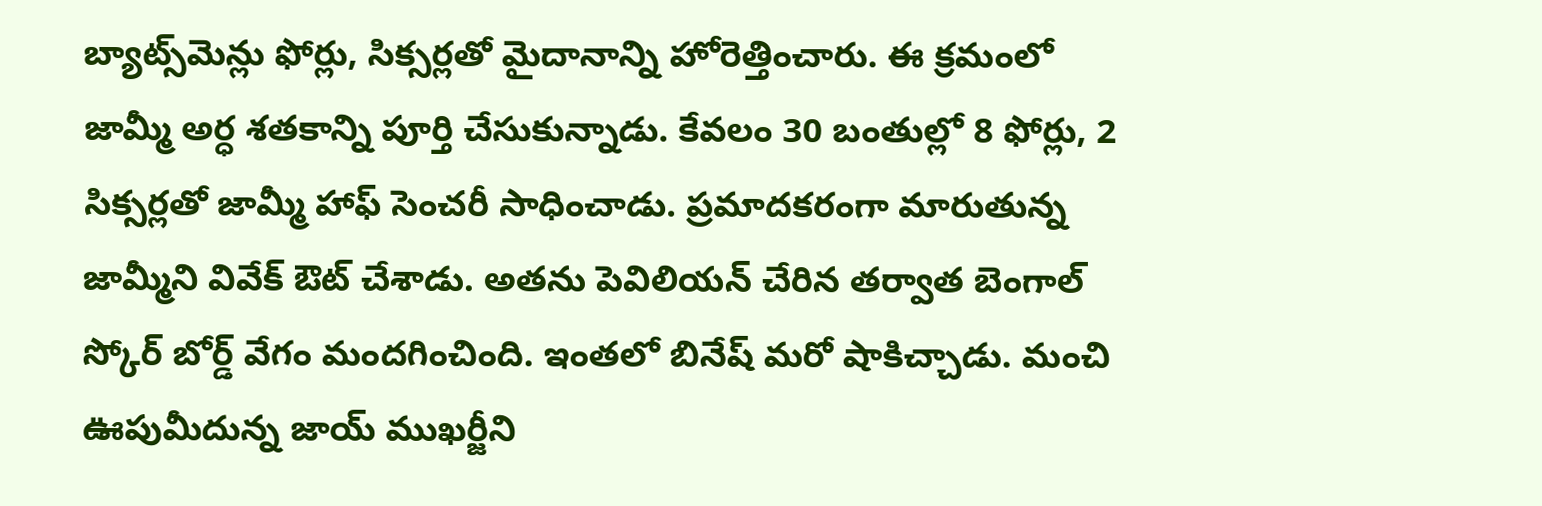బ్యాట్స్‌మెన్లు ఫోర్లు, సిక్సర్లతో మైదానాన్ని హోరెత్తించారు. ఈ క్రమంలో జామ్మీ అర్ధ శతకాన్ని పూర్తి చేసుకున్నాడు. కేవలం 30 బంతుల్లో 8 ఫోర్లు, 2 సిక్సర్లతో జామ్మీ హాఫ్ సెంచరీ సాధించాడు. ప్రమాదకరంగా మారుతున్న జామ్మీని వివేక్ ఔట్ చేశాడు. అతను పెవిలియన్ చేరిన తర్వాత బెంగాల్ స్కోర్ బోర్డ్ వేగం మందగించింది. ఇంతలో బినేష్ మరో షాకిచ్చాడు. మంచి ఊపుమీదున్న జాయ్ ముఖర్జీని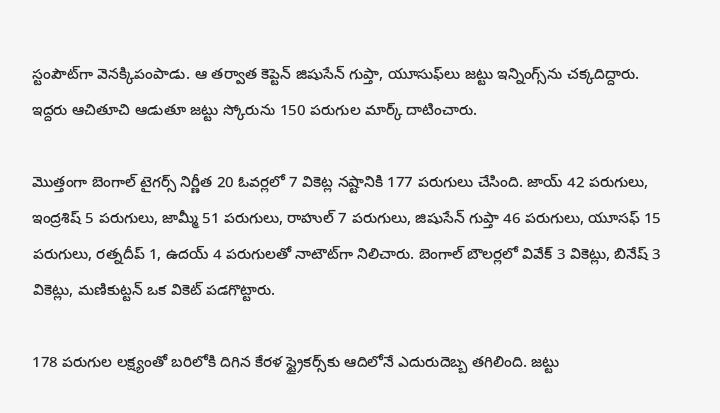స్టంపౌట్‌గా వెనక్కిపంపాడు. ఆ తర్వాత కెప్టెన్ జిషుసేన్ గుప్తా, యూసుఫ్‌లు జట్టు ఇన్నింగ్స్‌ను చక్కదిద్దారు. ఇద్దరు ఆచితూచి ఆడుతూ జట్టు స్కోరును 150 పరుగుల మార్క్ దాటించారు.

మొత్తంగా బెంగాల్ టైగర్స్ నిర్ణీత 20 ఓవర్లలో 7 వికెట్ల నష్టానికి 177 పరుగులు చేసింది. జాయ్ 42 పరుగులు, ఇంద్రశిష్ 5 పరుగులు, జామ్మీ 51 పరుగులు, రాహుల్ 7 పరుగులు, జిషుసేన్ గుప్తా 46 పరుగులు, యూసఫ్ 15 పరుగులు, రత్నదీప్ 1, ఉదయ్ 4 పరుగులతో నాటౌట్‌గా నిలిచారు. బెంగాల్ బౌలర్లలో వివేక్ 3 వికెట్లు, బినేష్ 3 వికెట్లు, మణికుట్టన్ ఒక వికెట్ పడగొట్టారు.

178 పరుగుల లక్ష్యంతో బరిలోకి దిగిన కేరళ స్ట్రైకర్స్‌కు ఆదిలోనే ఎదురుదెబ్బ తగిలింది. జట్టు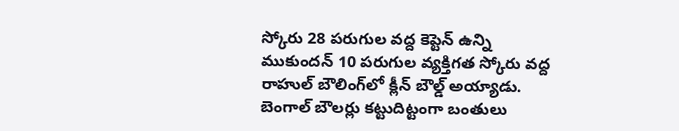స్కోరు 28 పరుగుల వద్ద కెప్టెన్ ఉన్ని ముకుందన్ 10 పరుగుల వ్యక్తిగత స్కోరు వద్ద రాహుల్ బౌలింగ్‌లో క్లీన్ బౌల్డ్ అయ్యాడు. బెంగాల్ బౌలర్లు కట్టుదిట్టంగా బంతులు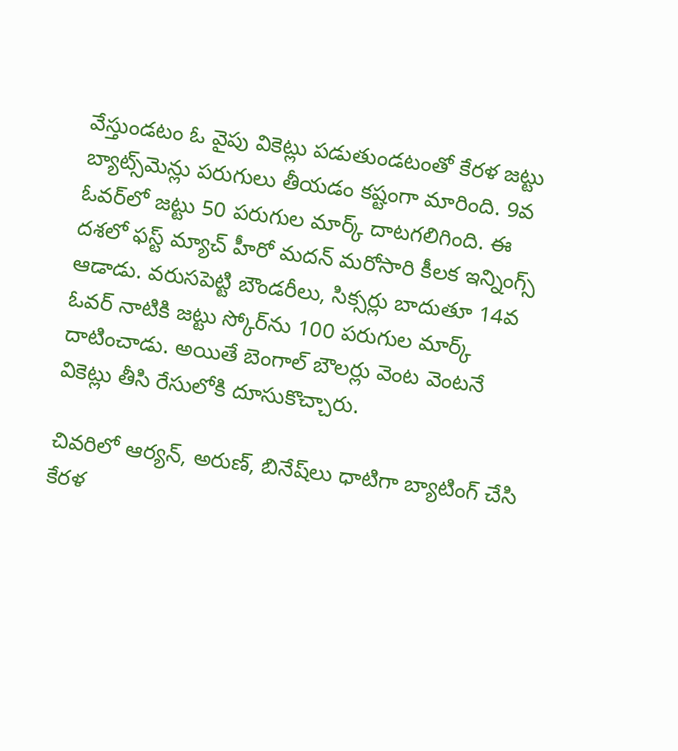వేస్తుండటం ఓ వైపు వికెట్లు పడుతుండటంతో కేరళ జట్టు బ్యాట్స్‌మెన్లు పరుగులు తీయడం కష్టంగా మారింది. 9వ ఓవర్‌లో జట్టు 50 పరుగుల మార్క్ దాటగలిగింది. ఈ దశలో ఫస్ట్ మ్యాచ్ హీరో మదన్ మరోసారి కీలక ఇన్నింగ్స్ ఆడాడు. వరుసపెట్టి బౌండరీలు, సిక్సర్లు బాదుతూ 14వ ఓవర్ నాటికి జట్టు స్కోర్‌ను 100 పరుగుల మార్క్ దాటించాడు. అయితే బెంగాల్ బౌలర్లు వెంట వెంటనే వికెట్లు తీసి రేసులోకి దూసుకొచ్చారు.

చివరిలో ఆర్యన్, అరుణ్, బినేష్‌లు ధాటిగా బ్యాటింగ్ చేసి కేరళ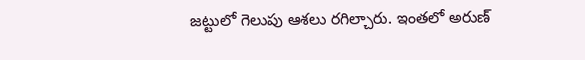జట్టులో గెలుపు ఆశలు రగిల్చారు. ఇంతలో అరుణ్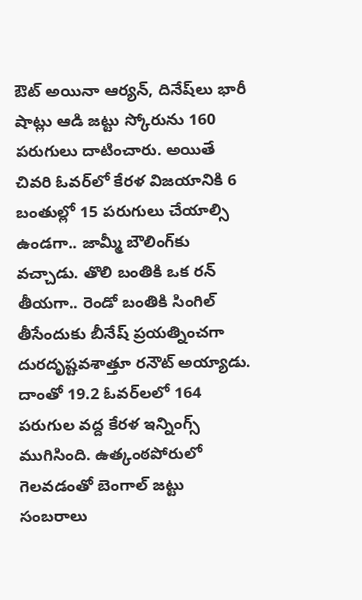ఔట్ అయినా ఆర్యన్, దినేష్‌లు భారీ షాట్లు ఆడి జట్టు స్కోరును 160 పరుగులు దాటించారు. అయితే చివరి ఓవర్‌‌లో కేరళ విజయానికి 6 బంతుల్లో 15 పరుగులు చేయాల్సి ఉండగా.. జామ్మీ బౌలింగ్‌కు వచ్చాడు. తొలి బంతికి ఒక రన్ తీయగా.. రెండో బంతికి సింగిల్ తీసేందుకు బీనేష్ ప్రయత్నించగా దురదృష్టవశాత్తూ రనౌట్ అయ్యాడు. దాంతో 19.2 ఓవర్‌లలో 164 పరుగుల వద్ద కేరళ ఇన్నింగ్స్ ముగిసింది. ఉత్కంఠపోరులో గెలవడంతో బెంగాల్ జట్టు సంబరాలు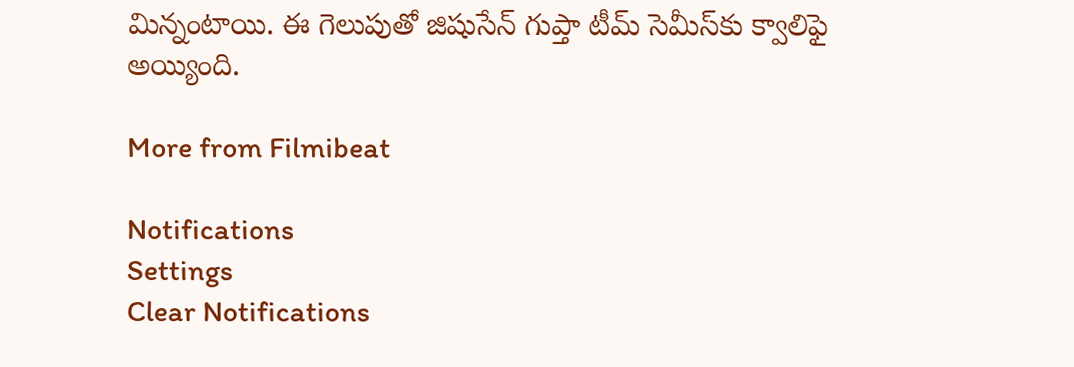మిన్నంటాయి. ఈ గెలుపుతో జిషుసేన్ గుప్తా టీమ్ సెమీస్‌కు క్వాలిఫై అయ్యింది.

More from Filmibeat

Notifications
Settings
Clear Notifications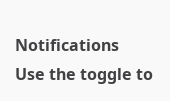Notifications
Use the toggle to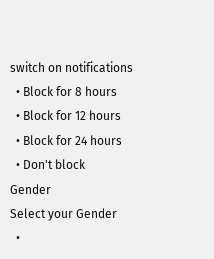switch on notifications
  • Block for 8 hours
  • Block for 12 hours
  • Block for 24 hours
  • Don't block
Gender
Select your Gender
  •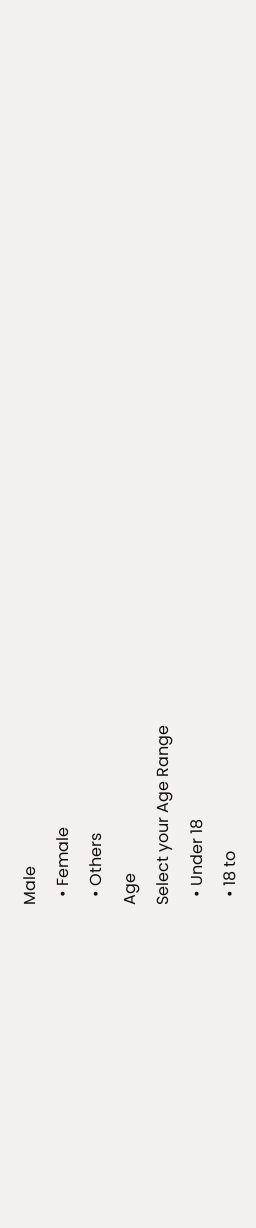Male
  • Female
  • Others
Age
Select your Age Range
  • Under 18
  • 18 to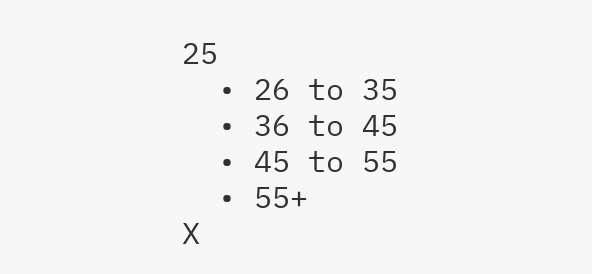25
  • 26 to 35
  • 36 to 45
  • 45 to 55
  • 55+
X